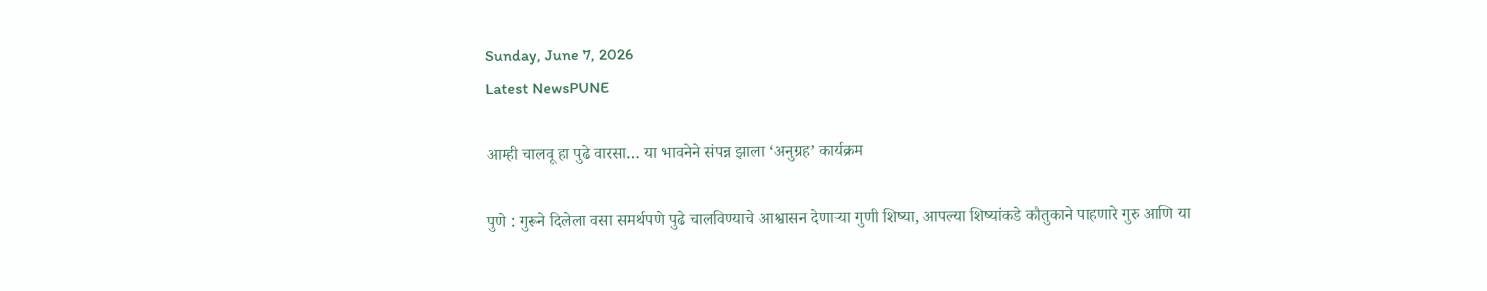Sunday, June 7, 2026
Latest NewsPUNE

आम्ही चालवू हा पुढे वारसा… या भावनेने संपन्न झाला ‘अनुग्रह’ कार्यक्रम

पुणे : गुरूने दिलेला वसा समर्थपणे पुढे चालविण्याचे आश्वासन देणाऱ्या गुणी शिष्या, आपल्या शिष्यांकडे कौतुकाने पाहणारे गुरु आणि या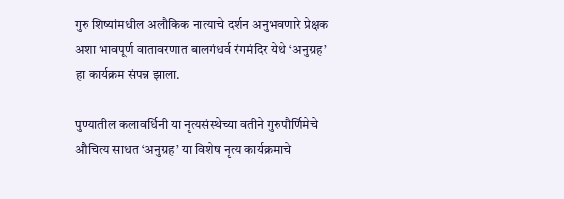गुरु शिष्यांमधील अलौकिक नात्याचे दर्शन अनुभवणारे प्रेक्षक अशा भावपूर्ण वातावरणात बालगंधर्व रंगमंदिर येथे ‘अनुग्रह’ हा कार्यक्रम संपन्न झाला.

पुण्यातील कलावर्धिनी या नृत्यसंस्थेच्या वतीने गुरुपौर्णिमेचे औचित्य साधत ‘अनुग्रह’ या विशेष नृत्य कार्यक्रमाचे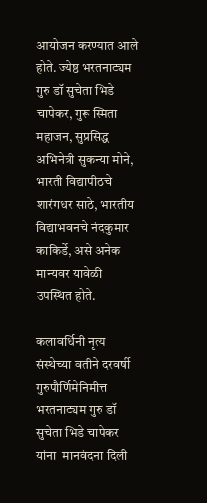आयोजन करण्यात आले होते. ज्येष्ठ भरतनाट्यम गुरु डॉ सुचेता भिडे चापेकर, गुरू स्मिता महाजन, सुप्रसिद्ध अभिनेत्री सुकन्या मोने, भारती विद्यापीठचे शारंगधर साठे, भारतीय विद्याभवनचे नंदकुमार काकिर्डे, असे अनेक मान्यवर यावेळी उपस्थित होते.

कलावर्धिनी नृत्य संस्थेच्या वतीने दरवर्षी गुरुपौर्णिमेनिमीत्त भरतनाट्यम गुरु डॉ सुचेता भिडे चापेकर यांना  मानवंदना दिली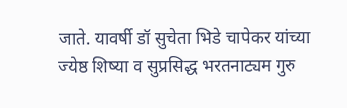जाते. यावर्षी डॉ सुचेता भिडे चापेकर यांच्या ज्येष्ठ शिष्या व सुप्रसिद्ध भरतनाट्यम गुरु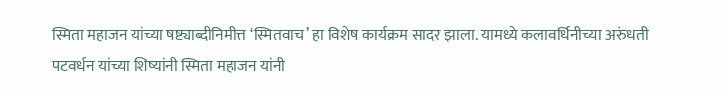स्मिता महाजन यांच्या षष्ट्याब्दीनिमीत्त ‘स्मितवाच’ हा विशेष कार्यक्रम सादर झाला. यामध्ये कलावर्धिनीच्या अरुंधती पटवर्धन यांच्या शिष्यांनी स्मिता महाजन यांनी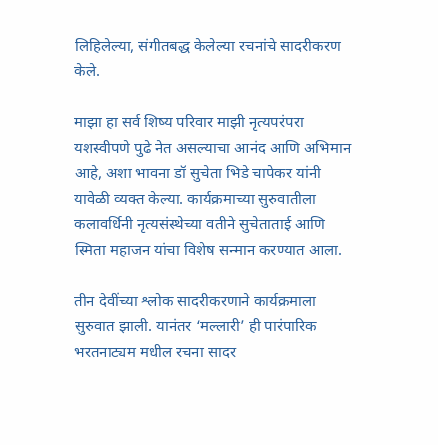लिहिलेल्या, संगीतबद्ध केलेल्या रचनांचे सादरीकरण केले.

माझा हा सर्व शिष्य परिवार माझी नृत्यपरंपरा यशस्वीपणे पुढे नेत असल्याचा आनंद आणि अभिमान आहे, अशा भावना डॉ सुचेता भिडे चापेकर यांनी यावेळी व्यक्त केल्या. कार्यक्रमाच्या सुरुवातीला  कलावर्धिनी नृत्यसंस्थेच्या वतीने सुचेताताई आणि स्मिता महाजन यांचा विशेष सन्मान करण्यात आला.

तीन देवींच्या श्लोक सादरीकरणाने कार्यक्रमाला सुरुवात झाली. यानंतर ‘मल्लारी’ ही पारंपारिक भरतनाट्यम मधील रचना सादर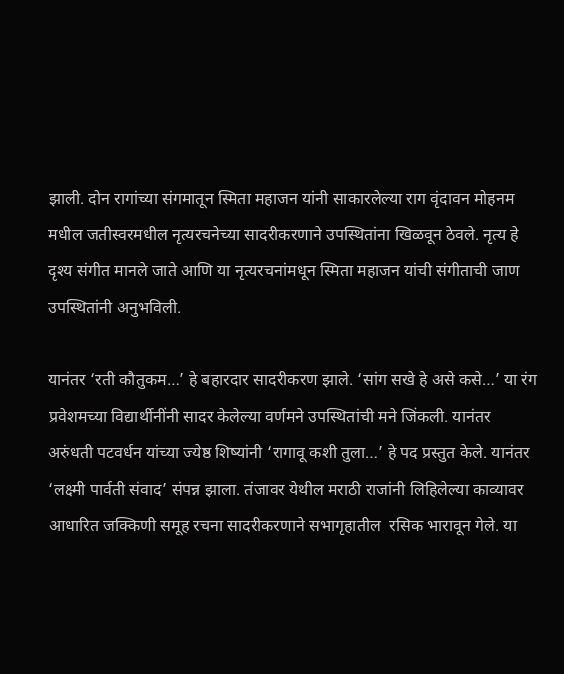झाली. दोन रागांच्या संगमातून स्मिता महाजन यांनी साकारलेल्या राग वृंदावन मोहनम मधील जतीस्वरमधील नृत्यरचनेच्या सादरीकरणाने उपस्थितांना खिळवून ठेवले. नृत्य हे दृश्य संगीत मानले जाते आणि या नृत्यरचनांमधून स्मिता महाजन यांची संगीताची जाण उपस्थितांनी अनुभविली.

यानंतर ‘रती कौतुकम…’ हे बहारदार सादरीकरण झाले. ‘सांग सखे हे असे कसे…’ या रंग प्रवेशमच्या विद्यार्थीनींनी सादर केलेल्या वर्णमने उपस्थितांची मने जिंकली. यानंतर अरुंधती पटवर्धन यांच्या ज्येष्ठ शिष्यांनी ‘रागावू कशी तुला…’ हे पद प्रस्तुत केले. यानंतर ‘लक्ष्मी पार्वती संवाद’ संपन्न झाला. तंजावर येथील मराठी राजांनी लिहिलेल्या काव्यावर आधारित जक्किणी समूह रचना सादरीकरणाने सभागृहातील  रसिक भारावून गेले. या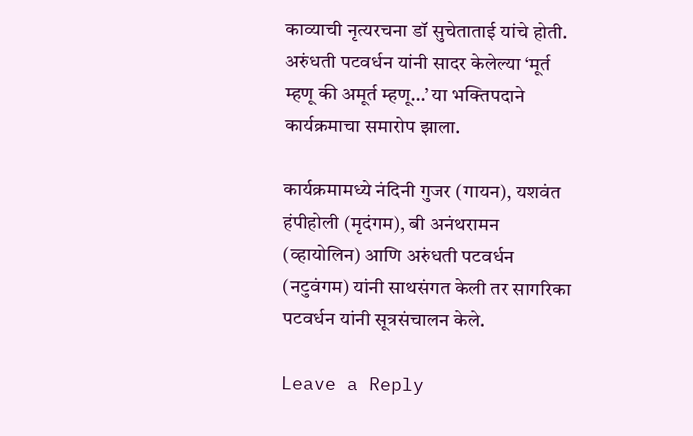काव्याची नृत्यरचना डॉ सुचेताताई यांचे होती. अरुंधती पटवर्धन यांनी सादर केलेल्या ‘मूर्त म्हणू की अमूर्त म्हणू…’ या भक्तिपदाने कार्यक्रमाचा समारोप झाला.

कार्यक्रमामध्ये नंदिनी गुजर (गायन), यशवंत हंपीहोली (मृदंगम), बी अनंथरामन (व्हायोलिन) आणि अरुंधती पटवर्धन (नटुवंगम) यांनी साथसंगत केली तर सागरिका पटवर्धन यांनी सूत्रसंचालन केले.

Leave a Reply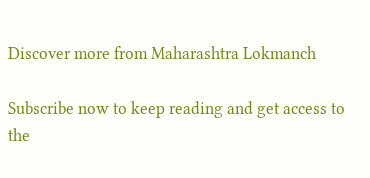Discover more from Maharashtra Lokmanch

Subscribe now to keep reading and get access to the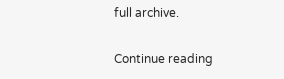full archive.

Continue reading